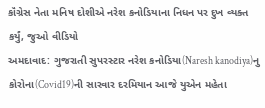કૉંગ્રેસ નેતા મનિષ દોશીએ નરેશ કનોડિયાના નિધન પર દુખ વ્યક્ત કર્યું, જુઓ વીડિયો
અમદાવાદ: ગુજરાતી સુપરસ્ટાર નરેશ કનોડિયા(Naresh kanodiya)નુ કોરોના(Covid19)ની સારવાર દરમિયાન આજે યુએન મહેતા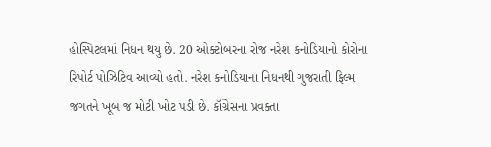હોસ્પિટલમાં નિધન થયુ છે. 20 ઓક્ટોબરના રોજ નરેશ કનોડિયાનો કોરોના રિપોર્ટ પોઝિટિવ આવ્યો હતો. નરેશ કનોડિયાના નિધનથી ગુજરાતી ફિલ્મ જગતને ખૂબ જ મોટી ખોટ પડી છે. કૉંગ્રેસના પ્રવક્તા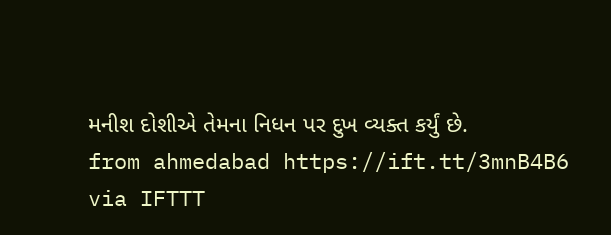મનીશ દોશીએ તેમના નિધન પર દુખ વ્યક્ત કર્યું છે.
from ahmedabad https://ift.tt/3mnB4B6
via IFTTT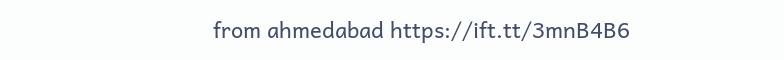from ahmedabad https://ift.tt/3mnB4B6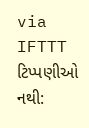via IFTTT
ટિપ્પણીઓ નથી: